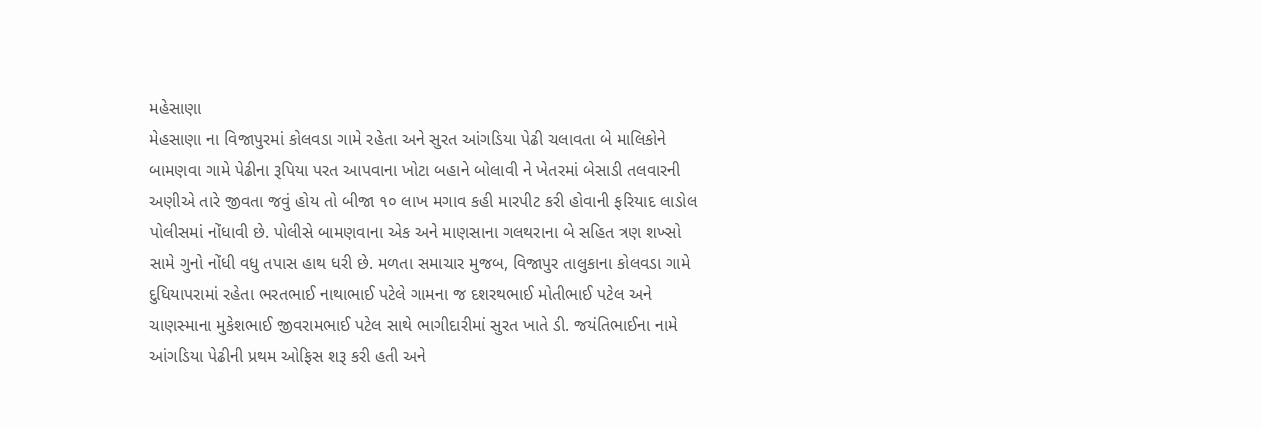મહેસાણા
મેહસાણા ના વિજાપુરમાં કોલવડા ગામે રહેતા અને સુરત આંગડિયા પેઢી ચલાવતા બે માલિકોને બામણવા ગામે પેઢીના રૂપિયા પરત આપવાના ખોટા બહાને બોલાવી ને ખેતરમાં બેસાડી તલવારની અણીએ તારે જીવતા જવું હોય તો બીજા ૧૦ લાખ મગાવ કહી મારપીટ કરી હોવાની ફરિયાદ લાડોલ પોલીસમાં નોંધાવી છે. પોલીસે બામણવાના એક અને માણસાના ગલથરાના બે સહિત ત્રણ શખ્સો સામે ગુનો નોંધી વધુ તપાસ હાથ ધરી છે. મળતા સમાચાર મુજબ, વિજાપુર તાલુકાના કોલવડા ગામે દુધિયાપરામાં રહેતા ભરતભાઈ નાથાભાઈ પટેલે ગામના જ દશરથભાઈ મોતીભાઈ પટેલ અને ચાણસ્માના મુકેશભાઈ જીવરામભાઈ પટેલ સાથે ભાગીદારીમાં સુરત ખાતે ડી. જયંતિભાઈના નામે આંગડિયા પેઢીની પ્રથમ ઓફિસ શરૂ કરી હતી અને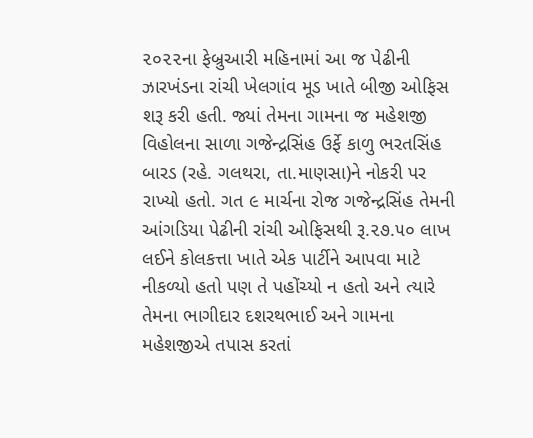૨૦૨૨ના ફેબ્રુઆરી મહિનામાં આ જ પેઢીની ઝારખંડના રાંચી ખેલગાંવ મૂડ ખાતે બીજી ઓફિસ શરૂ કરી હતી. જ્યાં તેમના ગામના જ મહેશજી વિહોલના સાળા ગજેન્દ્રસિંહ ઉર્ફે કાળુ ભરતસિંહ બારડ (રહે. ગલથરા, તા.માણસા)ને નોકરી પર રાખ્યો હતો. ગત ૯ માર્ચના રોજ ગજેન્દ્રસિંહ તેમની આંગડિયા પેઢીની રાંચી ઓફિસથી રૂ.૨૭.૫૦ લાખ લઈને કોલકત્તા ખાતે એક પાર્ટીને આપવા માટે નીકળ્યો હતો પણ તે પહોંચ્યો ન હતો અને ત્યારે તેમના ભાગીદાર દશરથભાઈ અને ગામના મહેશજીએ તપાસ કરતાં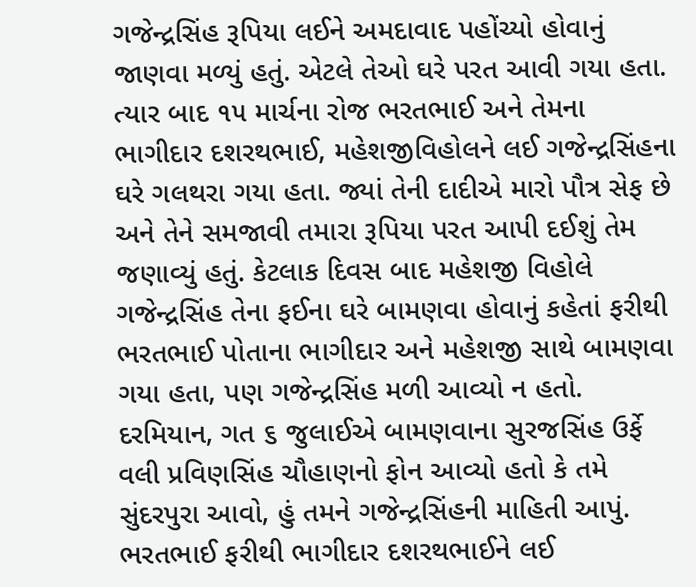ગજેન્દ્રસિંહ રૂપિયા લઈને અમદાવાદ પહોંચ્યો હોવાનું જાણવા મળ્યું હતું. એટલે તેઓ ઘરે પરત આવી ગયા હતા. ત્યાર બાદ ૧૫ માર્ચના રોજ ભરતભાઈ અને તેમના ભાગીદાર દશરથભાઈ, મહેશજીવિહોલને લઈ ગજેન્દ્રસિંહના ઘરે ગલથરા ગયા હતા. જ્યાં તેની દાદીએ મારો પૌત્ર સેફ છે અને તેને સમજાવી તમારા રૂપિયા પરત આપી દઈશું તેમ જણાવ્યું હતું. કેટલાક દિવસ બાદ મહેશજી વિહોલે ગજેન્દ્રસિંહ તેના ફઈના ઘરે બામણવા હોવાનું કહેતાં ફરીથી ભરતભાઈ પોતાના ભાગીદાર અને મહેશજી સાથે બામણવા ગયા હતા, પણ ગજેન્દ્રસિંહ મળી આવ્યો ન હતો. દરમિયાન, ગત ૬ જુલાઈએ બામણવાના સુરજસિંહ ઉર્ફે વલી પ્રવિણસિંહ ચૌહાણનો ફોન આવ્યો હતો કે તમે સુંદરપુરા આવો, હું તમને ગજેન્દ્રસિંહની માહિતી આપું. ભરતભાઈ ફરીથી ભાગીદાર દશરથભાઈને લઈ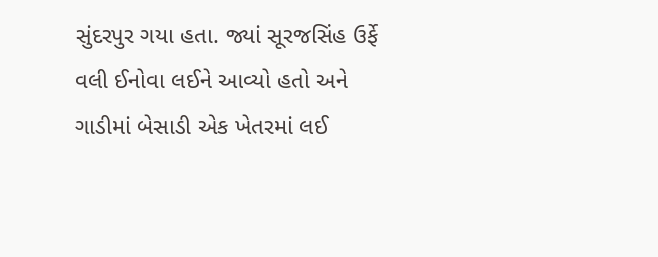સુંદરપુર ગયા હતા. જ્યાં સૂરજસિંહ ઉર્ફે વલી ઈનોવા લઈને આવ્યો હતો અને ગાડીમાં બેસાડી એક ખેતરમાં લઈ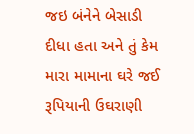જઇ બંનેને બેસાડી દીધા હતા અને તું કેમ મારા મામાના ઘરે જઈ રૂપિયાની ઉઘરાણી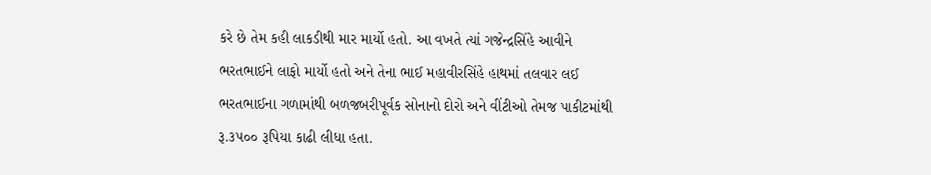કરે છે તેમ કહી લાકડીથી માર માર્યો હતો. આ વખતે ત્યાં ગજેન્દ્રસિંહે આવીને ભરતભાઈને લાફો માર્યો હતો અને તેના ભાઈ મહાવીરસિંહે હાથમાં તલવાર લઈ ભરતભાઈના ગળામાંથી બળજબરીપૂર્વક સોનાનો દોરો અને વીંટીઓ તેમજ પાકીટમાંથી રૂ.૩૫૦૦ રૂપિયા કાઢી લીધા હતા.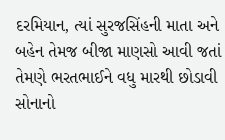દરમિયાન, ત્યાં સુરજસિંહની માતા અને બહેન તેમજ બીજા માણસો આવી જતાં તેમણે ભરતભાઈને વધુ મારથી છોડાવી સોનાનો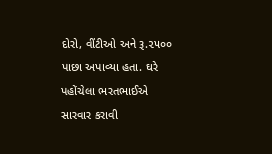દોરો, વીંટીઓ અને રૂ.૨૫૦૦ પાછા અપાવ્યા હતા. ઘરે પહોંચેલા ભરતભાઈએ સારવાર કરાવી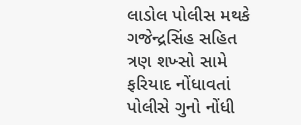લાડોલ પોલીસ મથકે ગજેન્દ્રસિંહ સહિત ત્રણ શખ્સો સામે ફરિયાદ નોંધાવતાં પોલીસે ગુનો નોંધી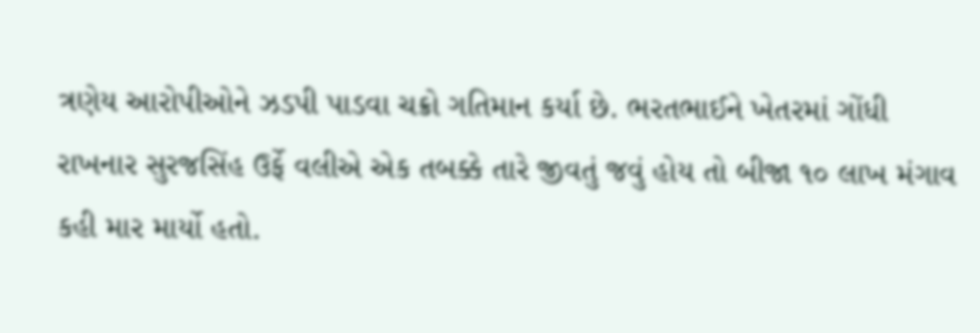ત્રણેય આરોપીઓને ઝડપી પાડવા ચક્રો ગતિમાન કર્યા છે. ભરતભાઈને ખેતરમાં ગોંધી રાખનાર સુરજસિંહ ઉર્ફે વલીએ એક તબક્કે તારે જીવતું જવું હોય તો બીજા ૧૦ લાખ મંગાવ કહી માર માર્યો હતો.